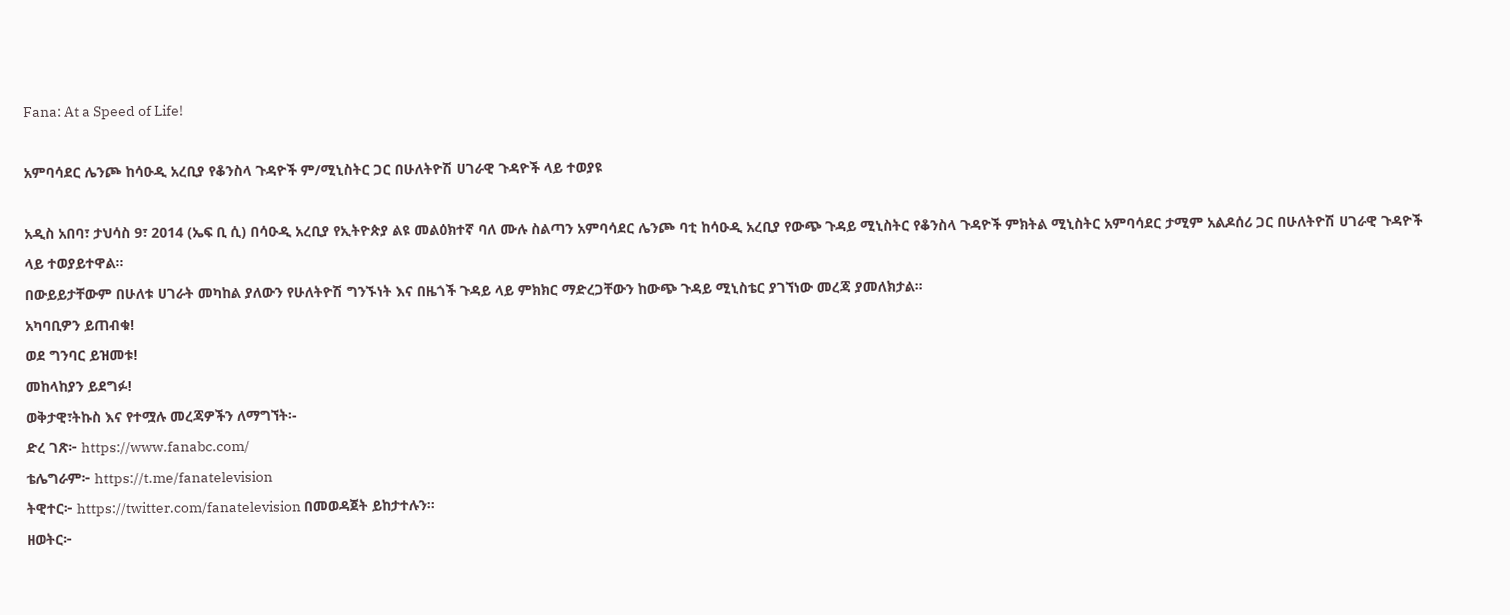Fana: At a Speed of Life!

አምባሳደር ሌንጮ ከሳዑዲ አረቢያ የቆንስላ ጉዳዮች ም/ሚኒስትር ጋር በሁለትዮሽ ሀገራዊ ጉዳዮች ላይ ተወያዩ

አዲስ አበባ፣ ታህሳስ 9፣ 2014 (ኤፍ ቢ ሲ) በሳዑዲ አረቢያ የኢትዮጵያ ልዩ መልዕክተኛ ባለ ሙሉ ስልጣን አምባሳደር ሌንጮ ባቲ ከሳዑዲ አረቢያ የውጭ ጉዳይ ሚኒስትር የቆንስላ ጉዳዮች ምክትል ሚኒስትር አምባሳደር ታሚም አልዶሰሪ ጋር በሁለትዮሽ ሀገራዊ ጉዳዮች ላይ ተወያይተዋል፡፡
በውይይታቸውም በሁለቱ ሀገራት መካከል ያለውን የሁለትዮሽ ግንኙነት እና በዜጎች ጉዳይ ላይ ምክክር ማድረጋቸውን ከውጭ ጉዳይ ሚኒስቴር ያገኘነው መረጃ ያመለክታል።
አካባቢዎን ይጠብቁ!
ወደ ግንባር ይዝመቱ!
መከላከያን ይደግፉ!
ወቅታዊ፣ትኩስ እና የተሟሉ መረጃዎችን ለማግኘት፡-
ድረ ገጽ፦ https://www.fanabc.com/
ቴሌግራም፦ https://t.me/fanatelevision
ትዊተር፦ https://twitter.com/fanatelevision በመወዳጀት ይከታተሉን፡፡
ዘወትር፦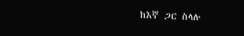ከእኛ ጋር ስላሉ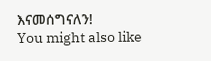እናመሰግናለን!
You might also like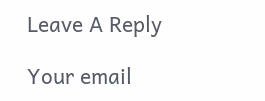Leave A Reply

Your email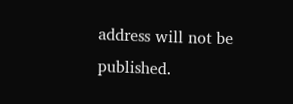address will not be published.